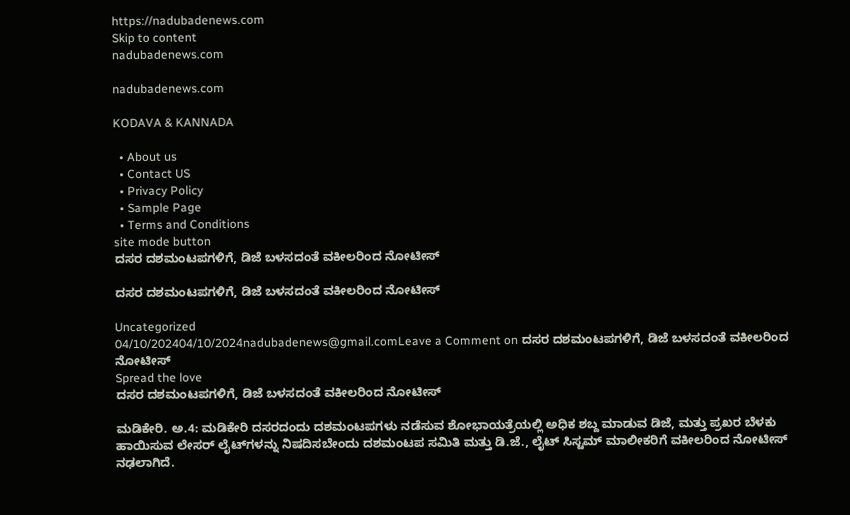https://nadubadenews.com
Skip to content
nadubadenews.com

nadubadenews.com

KODAVA & KANNADA

  • About us
  • Contact US
  • Privacy Policy
  • Sample Page
  • Terms and Conditions
site mode button
ದಸರ ದಶಮಂಟಪಗಳಿಗೆ, ಡಿಜೆ ಬಳಸದಂತೆ ವಕೀಲರಿಂದ ನೋಟೀಸ್

ದಸರ ದಶಮಂಟಪಗಳಿಗೆ, ಡಿಜೆ ಬಳಸದಂತೆ ವಕೀಲರಿಂದ ನೋಟೀಸ್

Uncategorized
04/10/202404/10/2024nadubadenews@gmail.comLeave a Comment on ದಸರ ದಶಮಂಟಪಗಳಿಗೆ, ಡಿಜೆ ಬಳಸದಂತೆ ವಕೀಲರಿಂದ ನೋಟೀಸ್
Spread the love
ದಸರ ದಶಮಂಟಪಗಳಿಗೆ, ಡಿಜೆ ಬಳಸದಂತೆ ವಕೀಲರಿಂದ ನೋಟೀಸ್

ಮಡಿಕೇರಿ. ಅ.4: ಮಡಿಕೇರಿ ದಸರದಂದು ದಶಮಂಟಪಗಳು ನಡೆಸುವ ಶೋಭಾಯತ್ರೆಯಲ್ಲಿ ಅಧಿಕ ಶಬ್ದ ಮಾಡುವ ಡಿಜೆ, ಮತ್ತು ಪ್ರಖರ ಬೆಳಕು ಹಾಯಿಸುವ ಲೇಸರ್‌ ಲೈಟ್‌ಗಳನ್ನು ನಿಷದಿಸಬೇಂದು ದಶಮಂಟಪ ಸಮಿತಿ ಮತ್ತು ಡಿ.ಜೆ., ಲೈಟ್‌ ಸಿಸ್ಟಮ್‌ ಮಾಲೀಕರಿಗೆ ವಕೀಲರಿಂದ ನೋಟೀಸ್‌ ನಢಲಾಗಿದೆ.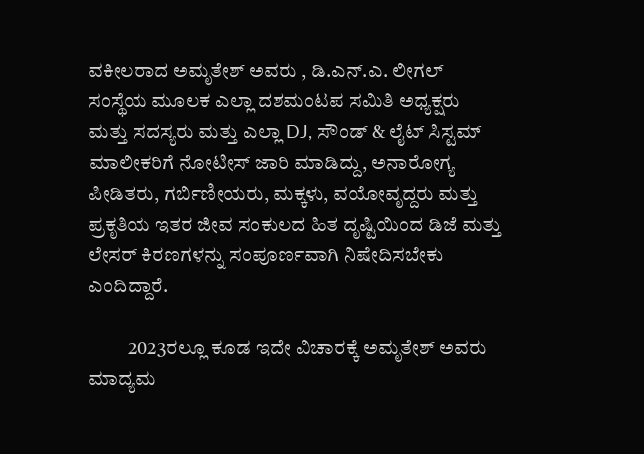ವಕೀಲರಾದ ಅಮೃತೇಶ್‌ ಅವರು , ಡಿ.ಎನ್.ಎ. ಲೀಗಲ್‌ ಸಂಸ್ಥೆಯ ಮೂಲಕ ಎಲ್ಲಾ ದಶಮಂಟಪ ಸಮಿತಿ ಅಧ್ಯಕ್ಷರು ಮತ್ತು ಸದಸ್ಯರು ಮತ್ತು ಎಲ್ಲಾ DJ, ಸೌಂಡ್ & ಲೈಟ್ ಸಿಸ್ಟಮ್ ಮಾಲೀಕರಿಗೆ ನೋಟೀಸ್‌ ಜಾರಿ ಮಾಡಿದ್ದು, ಅನಾರೋಗ್ಯ ಪೀಡಿತರು, ಗರ್ಬಿಣೀಯರು, ಮಕ್ಕಳು, ವಯೋವೃದ್ದರು ಮತ್ತು ಪ್ರಕೃತಿಯ ಇತರ ಜೀವ ಸಂಕುಲದ ಹಿತ ದೃಷ್ಟಿಯಿಂದ ಡಿಜೆ ಮತ್ತು ಲೇಸರ್‌ ಕಿರಣಗಳನ್ನು ಸಂಪೂರ್ಣವಾಗಿ ನಿಷೇದಿಸಬೇಕು ಎಂದಿದ್ದಾರೆ.

          2023ರಲ್ಲೂ ಕೂಡ ಇದೇ ವಿಚಾರಕ್ಕೆ ಅಮೃತೇಶ್‌ ಅವರು ಮಾದ್ಯಮ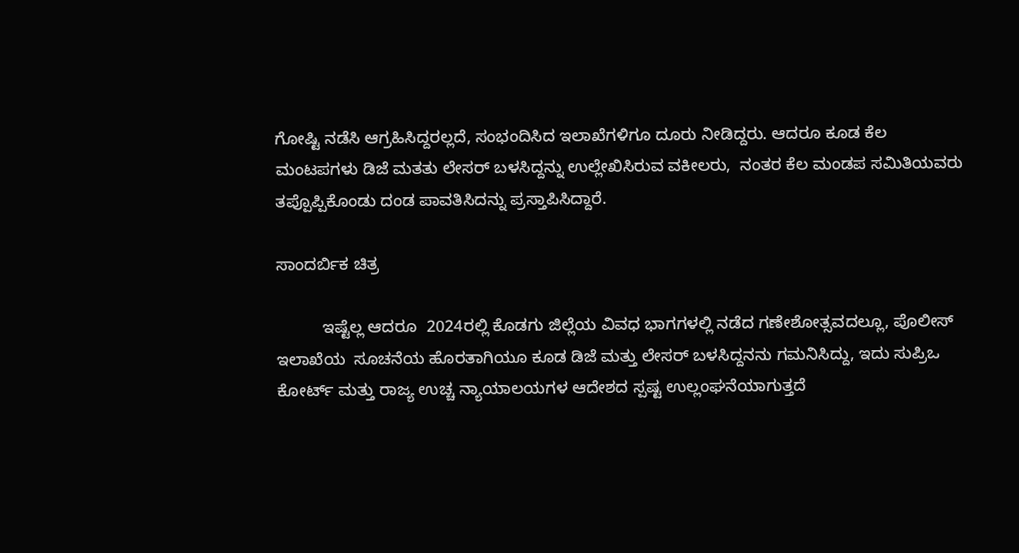ಗೋಷ್ಟಿ ನಡೆಸಿ ಆಗ್ರಹಿಸಿದ್ದರಲ್ಲದೆ, ಸಂಭಂದಿಸಿದ ಇಲಾಖೆಗಳಿಗೂ ದೂರು ನೀಡಿದ್ದರು. ಆದರೂ ಕೂಡ ಕೆಲ ಮಂಟಪಗಳು ಡಿಜೆ ಮತತು ಲೇಸರ್‌ ಬಳಸಿದ್ದನ್ನು ಉಲ್ಲೇಖಿಸಿರುವ ವಕೀಲರು,  ನಂತರ ಕೆಲ ಮಂಡಪ ಸಮಿತಿಯವರು ತಪ್ಪೊಪ್ಪಿಕೊಂಡು ದಂಡ ಪಾವತಿಸಿದನ್ನು ಪ್ರಸ್ತಾಪಿಸಿದ್ದಾರೆ.

ಸಾಂದರ್ಬಿಕ ಚಿತ್ರ

          ಇಷ್ಟೆಲ್ಲ ಆದರೂ  2024ರಲ್ಲಿ ಕೊಡಗು ಜಿಲ್ಲೆಯ ವಿವಧ ಭಾಗಗಳಲ್ಲಿ ನಡೆದ ಗಣೇಶೋತ್ಸವದಲ್ಲೂ, ಪೊಲೀಸ್‌ ಇಲಾಖೆಯ  ಸೂಚನೆಯ ಹೊರತಾಗಿಯೂ ಕೂಡ ಡಿಜೆ ಮತ್ತು ಲೇಸರ್‌ ಬಳಸಿದ್ದನನು ಗಮನಿಸಿದ್ದು, ಇದು ಸುಪ್ರಿಒ ಕೋರ್ಟ್‌ ಮತ್ತು ರಾಜ್ಯ ಉಚ್ಚ ನ್ಯಾಯಾಲಯಗಳ ಆದೇಶದ ಸ್ಪಷ್ಟ ಉಲ್ಲಂಘನೆಯಾಗುತ್ತದೆ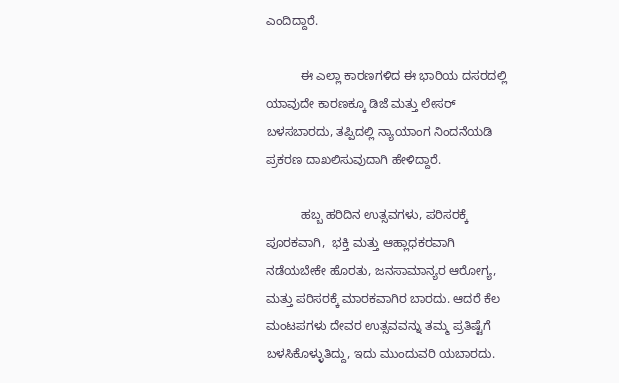ಎಂದಿದ್ದಾರೆ.

          ಈ ಎಲ್ಲಾ ಕಾರಣಗಳಿದ ಈ ಭಾರಿಯ ದಸರದಲ್ಲಿ ಯಾವುದೇ ಕಾರಣಕ್ಕೂ ಡಿಜೆ ಮತ್ತು ಲೇಸರ್‌ ಬಳಸಬಾರದು, ತಪ್ಪಿದಲ್ಲಿ ನ್ಯಾಯಾಂಗ ನಿಂದನೆಯಡಿ ಪ್ರಕರಣ ದಾಖಲಿಸುವುದಾಗಿ ಹೇಳಿದ್ದಾರೆ.

          ಹಬ್ಬ ಹರಿದಿನ ಉತ್ಸವಗಳು, ಪರಿಸರಕ್ಕೆ ಪೂರಕವಾಗಿ,  ಭಕ್ತಿ ಮತ್ತು ಆಹ್ಲಾಧಕರವಾಗಿ ನಡೆಯಬೇಕೇ ಹೊರತು, ಜನಸಾಮಾನ್ಯರ ಆರೋಗ್ಯ, ಮತ್ತು ಪರಿಸರಕ್ಕೆ ಮಾರಕವಾಗಿರ ಬಾರದು. ಆದರೆ ಕೆಲ ಮಂಟಪಗಳು ದೇವರ ಉತ್ಸವವನ್ನು ತಮ್ಮ ಪ್ರತಿಷ್ಟೆಗೆ ಬಳಸಿಕೊಳ್ಳುತಿದ್ದು, ಇದು ಮುಂದುವರಿ ಯಬಾರದು.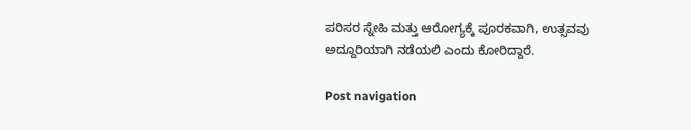ಪರಿಸರ ಸ್ನೇಹಿ ಮತ್ತು ಆರೋಗ್ಯಕ್ಕೆ ಪೂರಕವಾಗಿ, ಉತ್ಸವವು ಅದ್ದೂರಿಯಾಗಿ ನಡೆಯಲಿ ಎಂದು ಕೋರಿದ್ದಾರೆ.

Post navigation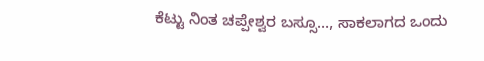ಕೆಟ್ಟು ನಿಂತ ಚಪ್ಪೇಶ್ವರ ಬಸ್ಸೂ…, ಸಾಕಲಾಗದ ಒಂದು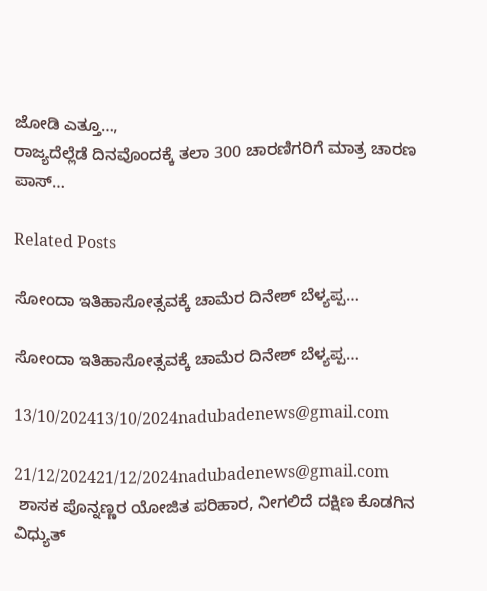ಜೋಡಿ ಎತ್ತೂ…,
ರಾಜ್ಯದೆಲ್ಲೆಡೆ ದಿನವೊಂದಕ್ಕೆ ತಲಾ 300 ಚಾರಣಿಗರಿಗೆ ಮಾತ್ರ ಚಾರಣ ಪಾಸ್…

Related Posts

ಸೋಂದಾ ಇತಿಹಾಸೋತ್ಸವಕ್ಕೆ ಚಾಮೆರ ದಿನೇಶ್ ಬೆಳ್ಯಪ್ಪ…

ಸೋಂದಾ ಇತಿಹಾಸೋತ್ಸವಕ್ಕೆ ಚಾಮೆರ ದಿನೇಶ್ ಬೆಳ್ಯಪ್ಪ…

13/10/202413/10/2024nadubadenews@gmail.com

21/12/202421/12/2024nadubadenews@gmail.com
 ಶಾಸಕ ಪೊನ್ನಣ್ಣರ ಯೋಜಿತ ಪರಿಹಾರ, ನೀಗಲಿದೆ ದಕ್ಷಿಣ ಕೊಡಗಿನ ವಿಧ್ಯುತ್‌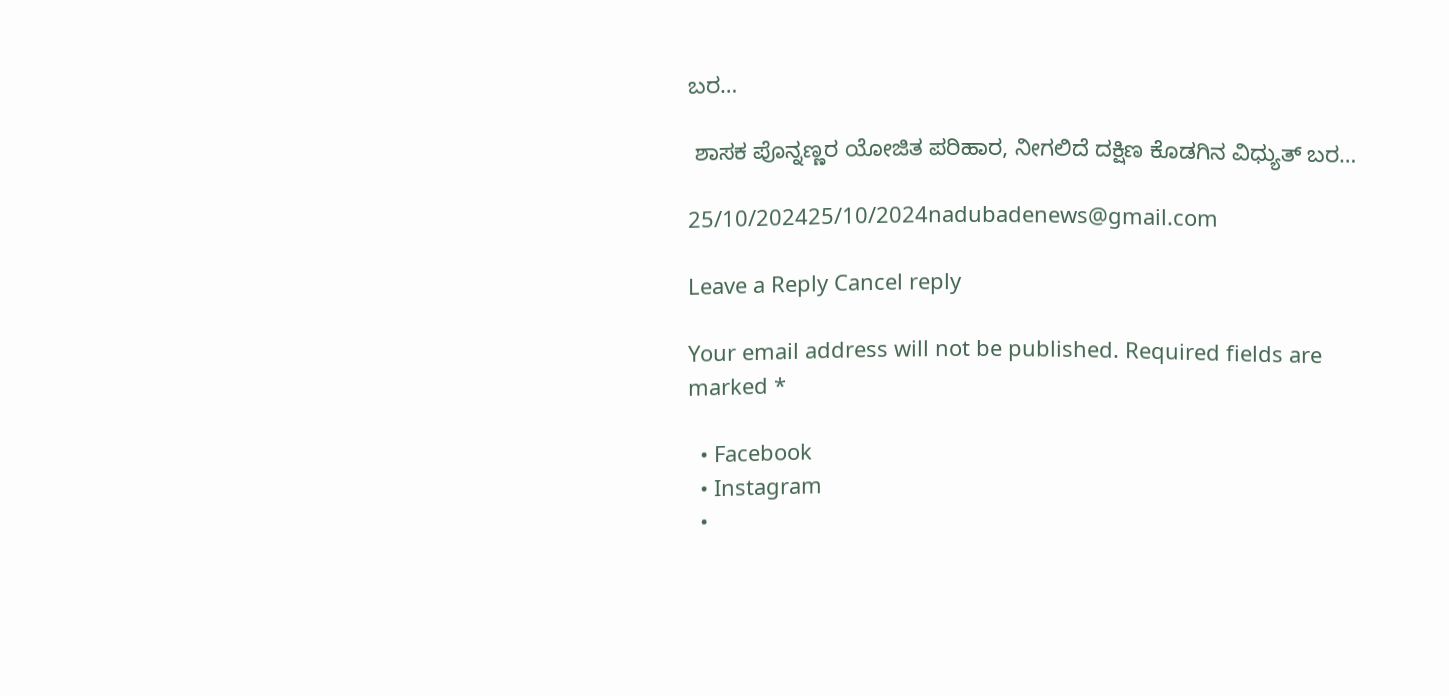ಬರ…

 ಶಾಸಕ ಪೊನ್ನಣ್ಣರ ಯೋಜಿತ ಪರಿಹಾರ, ನೀಗಲಿದೆ ದಕ್ಷಿಣ ಕೊಡಗಿನ ವಿಧ್ಯುತ್‌ ಬರ…

25/10/202425/10/2024nadubadenews@gmail.com

Leave a Reply Cancel reply

Your email address will not be published. Required fields are marked *

  • Facebook
  • Instagram
  •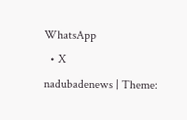WhatsApp
  • X
nadubadenews | Theme: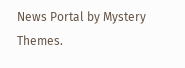News Portal by Mystery Themes.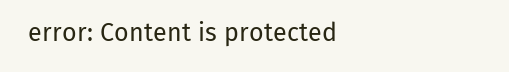error: Content is protected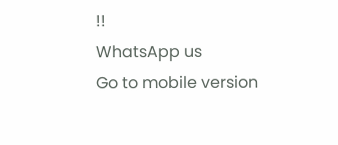!!
WhatsApp us
Go to mobile version